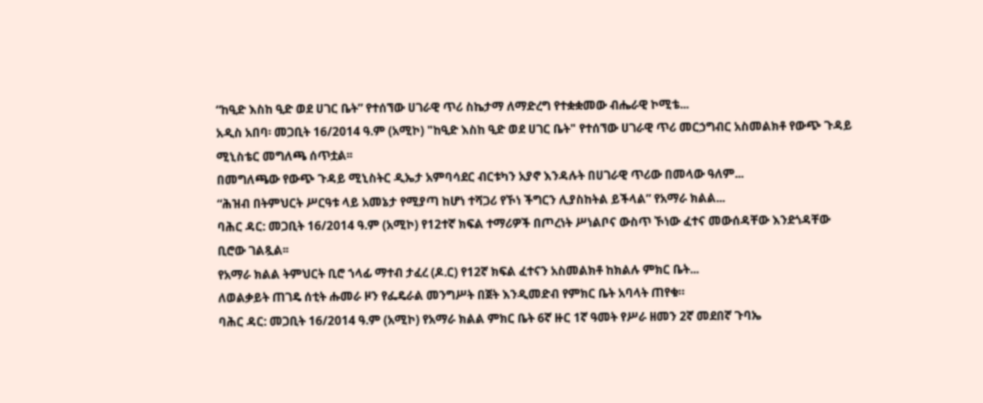“ከዒድ እስከ ዒድ ወደ ሀገር ቤት” የተሰኘው ሀገራዊ ጥሪ ስኬታማ ለማድረግ የተቋቋመው ብሔራዊ ኮሚቴ...
አዲስ አበባ፡ መጋቢት 16/2014 ዓ.ም (አሚኮ) "ከዒድ እስከ ዒድ ወደ ሀገር ቤት" የተሰኘው ሀገራዊ ጥሪ መርኃግብር አስመልክቶ የውጭ ጉዳይ ሚኒስቴር መግለጫ ሰጥቷል፡፡
በመግለጫው የውጭ ጉዳይ ሚኒስትር ዲኤታ አምባሳደር ብርቱካን አያኖ እንዳሉት በሀገራዊ ጥሪው በመላው ዓለም...
“ሕዝብ በትምህርት ሥርዓቱ ላይ አመኔታ የሚያጣ ከሆነ ተሻጋሪ የኾነ ችግርን ሊያስከትል ይችላል” የአማራ ክልል...
ባሕር ዳር: መጋቢት 16/2014 ዓ.ም (አሚኮ) የ12ተኛ ክፍል ተማሪዎች በጦረነት ሥነልቦና ውስጥ ኾነው ፈተና መውሰዳቸው እንደጎዳቸው ቢሮው ገልጿል፡፡
የአማራ ክልል ትምህርት ቢሮ ኀላፊ ማተብ ታፈረ (ዶ.ር) የ12ኛ ክፍል ፈተናን አስመልክቶ ከክልሉ ምክር ቤት...
ለወልቃይት ጠገዴ ሰቲት ሑመራ ዞን የፌዴራል መንግሥት በጀት እንዲመድብ የምክር ቤት አባላት ጠየቁ።
ባሕር ዳር: መጋቢት 16/2014 ዓ.ም (አሚኮ) የአማራ ክልል ምክር ቤት 6ኛ ዙር 1ኛ ዓመት የሥራ ዘመን 2ኛ መደበኛ ጉባኤ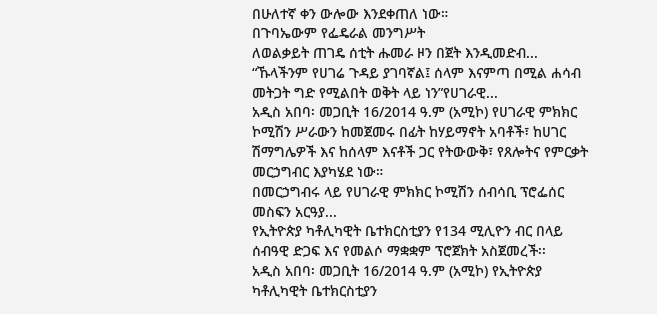በሁለተኛ ቀን ውሎው እንደቀጠለ ነው።
በጉባኤውም የፌዴራል መንግሥት
ለወልቃይት ጠገዴ ሰቲት ሑመራ ዞን በጀት እንዲመድብ...
“ኹላችንም የሀገሬ ጉዳይ ያገባኛል፤ ሰላም እናምጣ በሚል ሐሳብ መትጋት ግድ የሚልበት ወቅት ላይ ነን”የሀገራዊ...
አዲስ አበባ፡ መጋቢት 16/2014 ዓ.ም (አሚኮ) የሀገራዊ ምክክር ኮሚሽን ሥራውን ከመጀመሩ በፊት ከሃይማኖት አባቶች፣ ከሀገር ሽማግሌዎች እና ከሰላም እናቶች ጋር የትውውቅ፣ የጸሎትና የምርቃት መርኃግብር እያካሄደ ነው።
በመርኃግብሩ ላይ የሀገራዊ ምክክር ኮሚሽን ሰብሳቢ ፕሮፌሰር መስፍን አርዓያ...
የኢትዮጵያ ካቶሊካዊት ቤተክርስቲያን የ134 ሚሊዮን ብር በላይ ሰብዓዊ ድጋፍ እና የመልሶ ማቋቋም ፕሮጀክት አስጀመረች፡፡
አዲስ አበባ፡ መጋቢት 16/2014 ዓ.ም (አሚኮ) የኢትዮጵያ ካቶሊካዊት ቤተክርስቲያን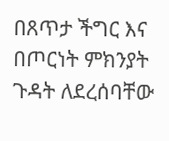በጸጥታ ችግር እና በጦርነት ምክንያት ጉዳት ለደረሰባቸው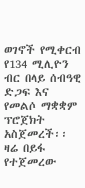ወገኖች የሚቀርብ የ134 ሚሊዮን ብር በላይ ሰብዓዊ ድጋፍ እና የመልሶ ማቋቋም ፕሮጀክት አስጀመረች፡፡
ዛሬ በይፋ የተጀመረው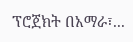ፕሮጀክት በአማራ፣...